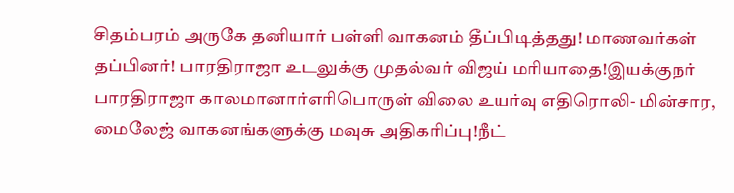சிதம்பரம் அருகே தனியார் பள்ளி வாகனம் தீப்பிடித்தது! மாணவர்கள் தப்பினர்! பாரதிராஜா உடலுக்கு முதல்வர் விஜய் மரியாதை!இயக்குநர் பாரதிராஜா காலமானார்எரிபொருள் விலை உயர்வு எதிரொலி- மின்சார, மைலேஜ் வாகனங்களுக்கு மவுசு அதிகரிப்பு!நீட்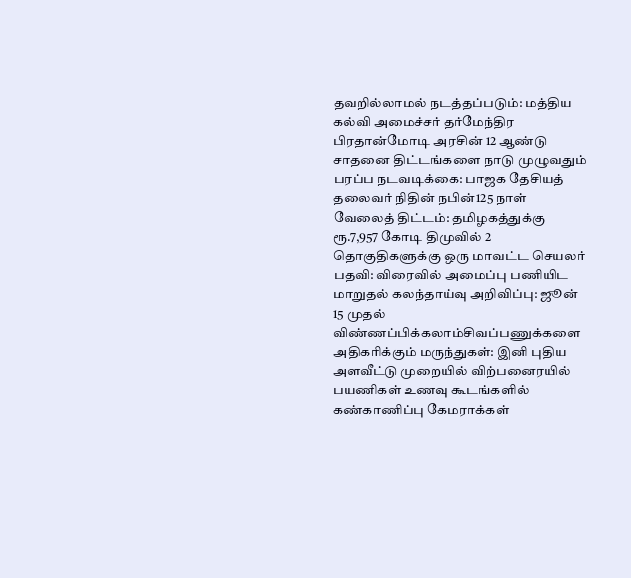தவறில்லாமல் நடத்தப்படும்: மத்திய கல்வி அமைச்சர் தர்மேந்திர பிரதான்மோடி அரசின் 12 ஆண்டு சாதனை திட்டங்களை நாடு முழுவதும் பரப்ப நடவடிக்கை: பாஜக தேசியத் தலைவர் நிதின் நபின்125 நாள் வேலைத் திட்டம்: தமிழகத்துக்கு ரூ.7,957 கோடி திமுவில் 2 தொகுதிகளுக்கு ஒரு மாவட்ட செயலர் பதவி: விரைவில் அமைப்பு பணியிட மாறுதல் கலந்தாய்வு அறிவிப்பு: ஜூன் 15 முதல் விண்ணப்பிக்கலாம்சிவப்பணுக்களை அதிகரிக்கும் மருந்துகள்: இனி புதிய அளவீட்டு முறையில் விற்பனைரயில் பயணிகள் உணவு கூடங்களில் கண்காணிப்பு கேமராக்கள்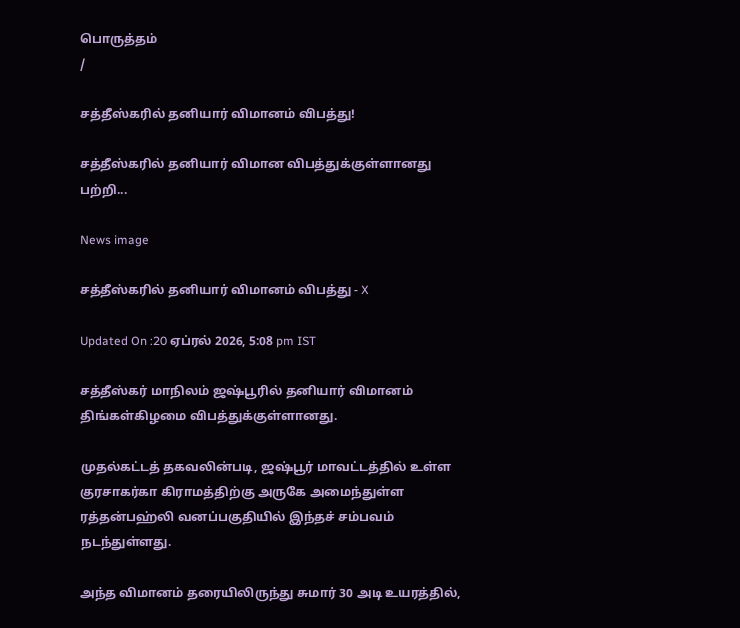பொருத்தம்
/

சத்தீஸ்கரில் தனியார் விமானம் விபத்து!

சத்தீஸ்கரில் தனியார் விமான விபத்துக்குள்ளானது பற்றி...

News image

சத்தீஸ்கரில் தனியார் விமானம் விபத்து - X

Updated On :20 ஏப்ரல் 2026, 5:08 pm IST

சத்தீஸ்கர் மாநிலம் ஜஷ்பூரில் தனியார் விமானம் திங்கள்கிழமை விபத்துக்குள்ளானது.

முதல்கட்டத் தகவலின்படி, ஜஷ்பூர் மாவட்டத்தில் உள்ள குரசாகர்கா கிராமத்திற்கு அருகே அமைந்துள்ள ரத்தன்பஹ்லி வனப்பகுதியில் இந்தச் சம்பவம் நடந்துள்ளது.

அந்த விமானம் தரையிலிருந்து சுமார் 30 அடி உயரத்தில்,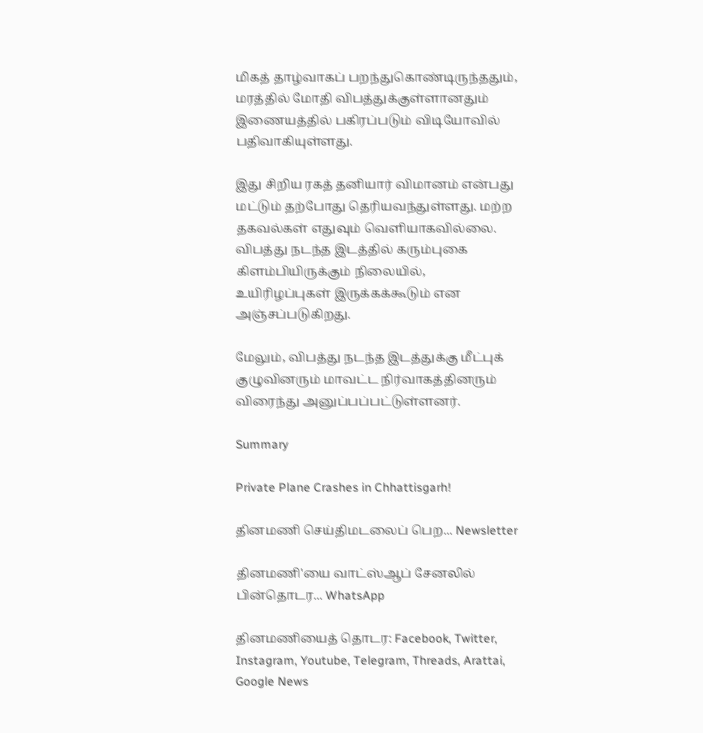மிகத் தாழ்வாகப் பறந்துகொண்டிருந்ததும், மரத்தில் மோதி விபத்துக்குள்ளானதும் இணையத்தில் பகிரப்படும் விடியோவில் பதிவாகியுள்ளது.

இது சிறிய ரகத் தனியார் விமானம் என்பது மட்டும் தற்போது தெரியவந்துள்ளது. மற்ற தகவல்கள் எதுவும் வெளியாகவில்லை. விபத்து நடந்த இடத்தில் கரும்புகை கிளம்பியிருக்கும் நிலையில், உயிரிழப்புகள் இருக்கக்கூடும் என அஞ்சப்படுகிறது.

மேலும், விபத்து நடந்த இடத்துக்கு மீட்புக் குழுவினரும் மாவட்ட நிர்வாகத்தினரும் விரைந்து அனுப்பப்பட்டுள்ளனர்.

Summary

Private Plane Crashes in Chhattisgarh!

தினமணி செய்திமடலைப் பெற... Newsletter

தினமணி'யை வாட்ஸ்ஆப் சேனலில் பின்தொடர... WhatsApp

தினமணியைத் தொடர: Facebook, Twitter, Instagram, Youtube, Telegram, Threads, Arattai, Google News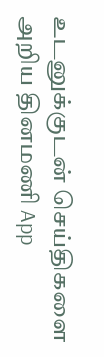உடனுக்குடன் செய்திகளை அறிய தினமணி App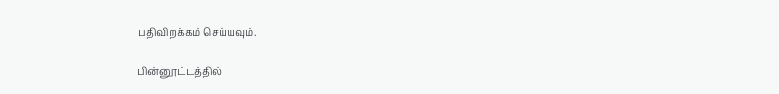பதிவிறக்கம் செய்யவும்.

பின்னூட்டத்தில்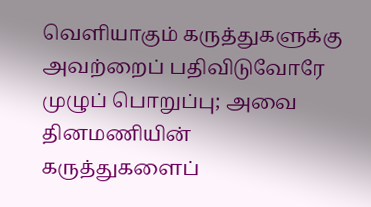வெளியாகும் கருத்துகளுக்கு அவற்றைப் பதிவிடுவோரே முழுப் பொறுப்பு; அவை தினமணியின் கருத்துகளைப்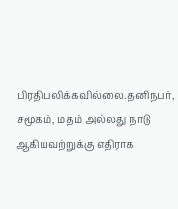பிரதிபலிக்கவில்லை.தனிநபர், சமூகம், மதம் அல்லது நாடு ஆகியவற்றுக்கு எதிராக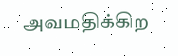அவமதிக்கிற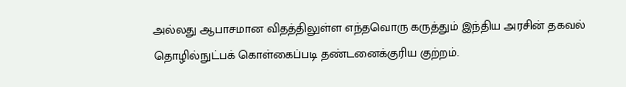அல்லது ஆபாசமான விதத்திலுள்ள எந்தவொரு கருத்தும் இந்திய அரசின் தகவல் தொழில்நுட்பக் கொள்கைப்படி தண்டனைக்குரிய குற்றம்.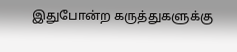இதுபோன்ற கருத்துகளுக்கு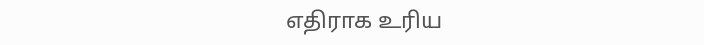எதிராக உரிய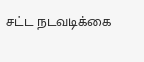சட்ட நடவடிக்கை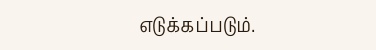எடுக்கப்படும்.